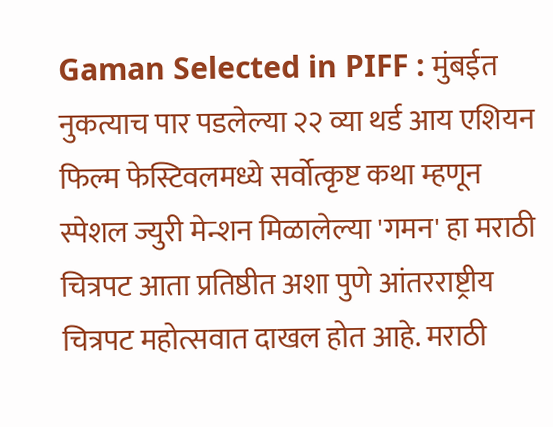Gaman Selected in PIFF : मुंबईत नुकत्याच पार पडलेल्या २२ व्या थर्ड आय एशियन फिल्म फेस्टिवलमध्ये सर्वोत्कृष्ट कथा म्हणून स्पेशल ज्युरी मेन्शन मिळालेल्या 'गमन' हा मराठी चित्रपट आता प्रतिष्ठीत अशा पुणे आंतरराष्ट्रीय चित्रपट महोत्सवात दाखल होत आहे. मराठी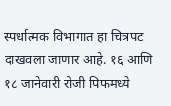स्पर्धात्मक विभागात हा चित्रपट दाखवला जाणार आहे. १६ आणि १८ जानेवारी रोजी पिफमध्ये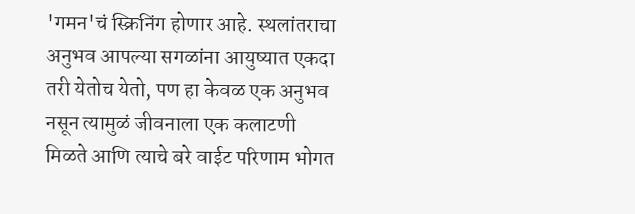'गमन'चं स्क्रिनिंग होणार आहे. स्थलांतराचा अनुभव आपल्या सगळांना आयुष्यात एकदा तरी येतोच येतो, पण हा केवळ एक अनुभव नसून त्यामुळं जीवनाला एक कलाटणी मिळते आणि त्याचे बरे वाईट परिणाम भोगत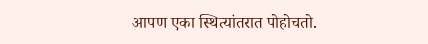आपण एका स्थित्यांतरात पोहोचतो.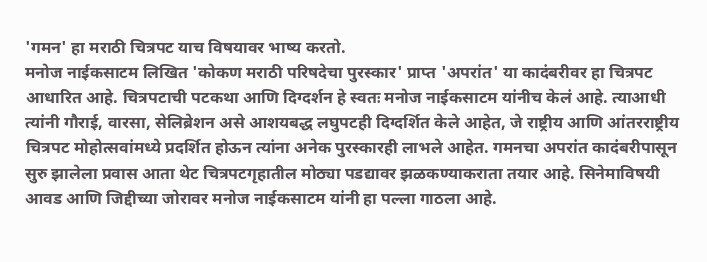'गमन' हा मराठी चित्रपट याच विषयावर भाष्य करतो.
मनोज नाईकसाटम लिखित 'कोकण मराठी परिषदेचा पुरस्कार' प्राप्त 'अपरांत' या कादंबरीवर हा चित्रपट आधारित आहे. चित्रपटाची पटकथा आणि दिग्दर्शन हे स्वतः मनोज नाईकसाटम यांनीच केलं आहे. त्याआधी त्यांनी गौराई, वारसा, सेलिब्रेशन असे आशयबद्ध लघुपटही दिग्दर्शित केले आहेत, जे राष्ट्रीय आणि आंतरराष्ट्रीय चित्रपट मोहोत्सवांमध्ये प्रदर्शित होऊन त्यांना अनेक पुरस्कारही लाभले आहेत. गमनचा अपरांत कादंबरीपासून सुरु झालेला प्रवास आता थेट चित्रपटगृहातील मोठ्या पडद्यावर झळकण्याकराता तयार आहे. सिनेमाविषयी आवड आणि जिद्दीच्या जोरावर मनोज नाईकसाटम यांनी हा पल्ला गाठला आहे.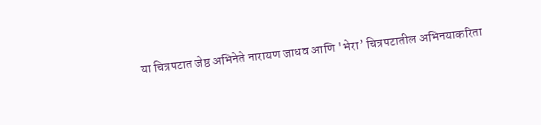या चित्रपटात जेष्ठ अभिनेते नारायण जाधव आणि 'भेरा’ चित्रपटातील अभिनयाकरिता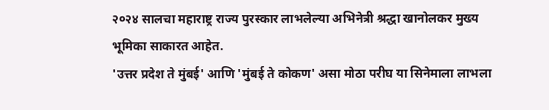२०२४ सालचा महाराष्ट्र राज्य पुरस्कार लाभलेल्या अभिनेत्री श्रद्धा खानोलकर मुख्य भूमिका साकारत आहेत.
'उत्तर प्रदेश ते मुंबई' आणि 'मुंबई ते कोकण' असा मोठा परीघ या सिनेमाला लाभला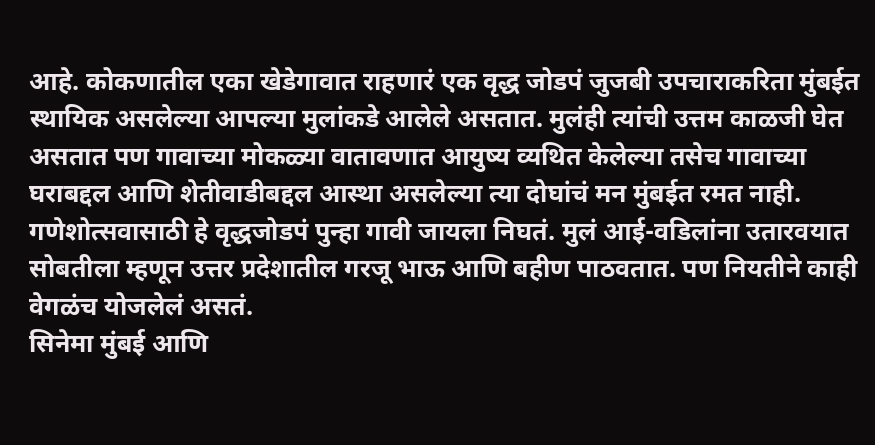आहे. कोकणातील एका खेडेगावात राहणारं एक वृद्ध जोडपं जुजबी उपचाराकरिता मुंबईत स्थायिक असलेल्या आपल्या मुलांकडे आलेले असतात. मुलंही त्यांची उत्तम काळजी घेत असतात पण गावाच्या मोकळ्या वातावणात आयुष्य व्यथित केलेल्या तसेच गावाच्या घराबद्दल आणि शेतीवाडीबद्दल आस्था असलेल्या त्या दोघांचं मन मुंबईत रमत नाही. गणेशोत्सवासाठी हे वृद्धजोडपं पुन्हा गावी जायला निघतं. मुलं आई-वडिलांना उतारवयात सोबतीला म्हणून उत्तर प्रदेशातील गरजू भाऊ आणि बहीण पाठवतात. पण नियतीने काही वेगळंच योजलेलं असतं.
सिनेमा मुंबई आणि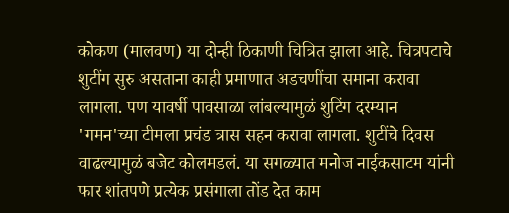कोकण (मालवण) या दोन्ही ठिकाणी चित्रित झाला आहे. चित्रपटाचे शुटींग सुरु असताना काही प्रमाणात अडचणींचा समाना करावा लागला. पण यावर्षी पावसाळा लांबल्यामुळं शुटिंग दरम्यान 'गमन'च्या टीमला प्रचंड त्रास सहन करावा लागला. शुटींचे दिवस वाढल्यामुळं बजेट कोलमडलं. या सगळ्यात मनोज नाईकसाटम यांनी फार शांतपणे प्रत्येक प्रसंगाला तोंड देत काम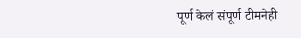पूर्ण केलं संपूर्ण टीमनेही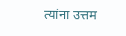त्यांना उत्तम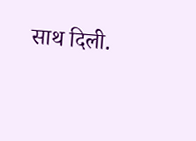साथ दिली.